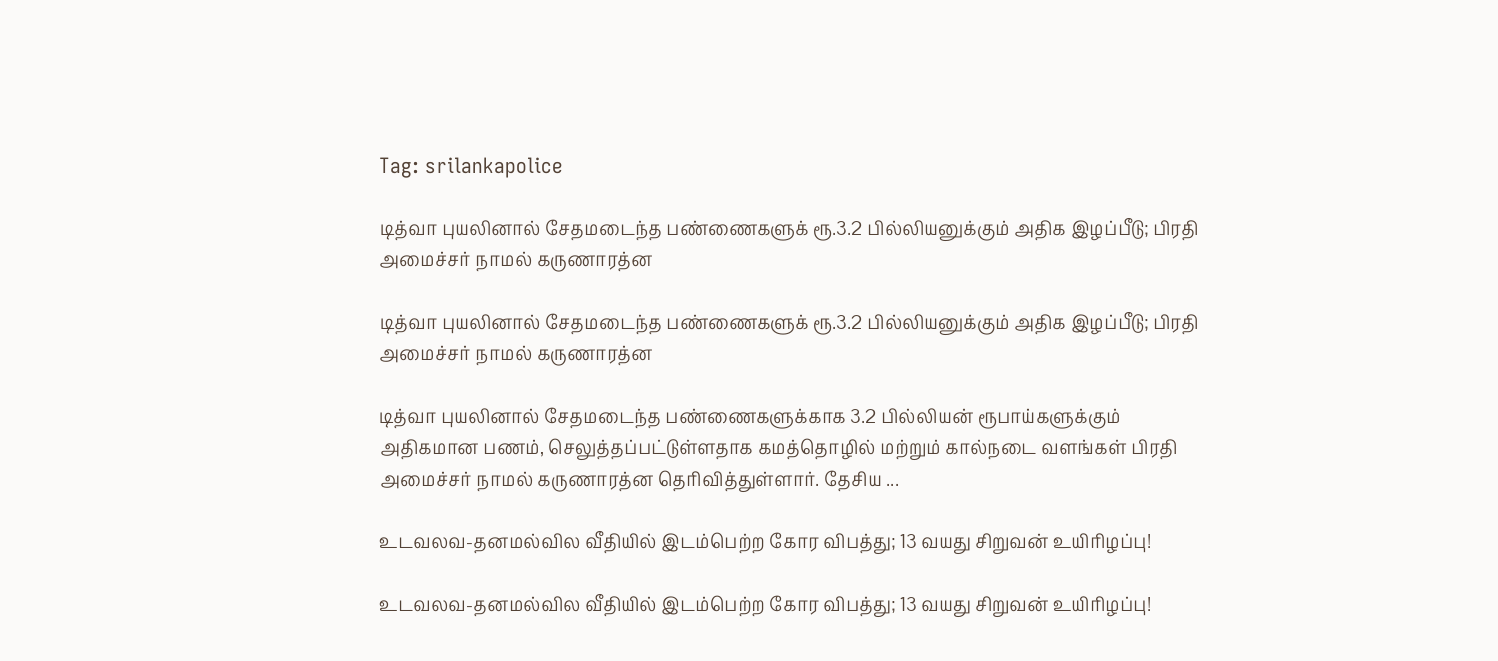Tag: srilankapolice

டித்வா புயலினால் சேதமடைந்த பண்ணைகளுக் ரூ.3.2 பில்லியனுக்கும் அதிக இழப்பீடு; பிரதி அமைச்சர் நாமல் கருணாரத்ன

டித்வா புயலினால் சேதமடைந்த பண்ணைகளுக் ரூ.3.2 பில்லியனுக்கும் அதிக இழப்பீடு; பிரதி அமைச்சர் நாமல் கருணாரத்ன

டித்வா புயலினால் சேதமடைந்த பண்ணைகளுக்காக 3.2 பில்லியன் ரூபாய்களுக்கும் அதிகமான பணம், செலுத்தப்பட்டுள்ளதாக கமத்தொழில் மற்றும் கால்நடை வளங்கள் பிரதி அமைச்சர் நாமல் கருணாரத்ன தெரிவித்துள்ளார். தேசிய ...

உடவலவ-தனமல்வில வீதியில் இடம்பெற்ற கோர விபத்து; 13 வயது சிறுவன் உயிரிழப்பு!

உடவலவ-தனமல்வில வீதியில் இடம்பெற்ற கோர விபத்து; 13 வயது சிறுவன் உயிரிழப்பு!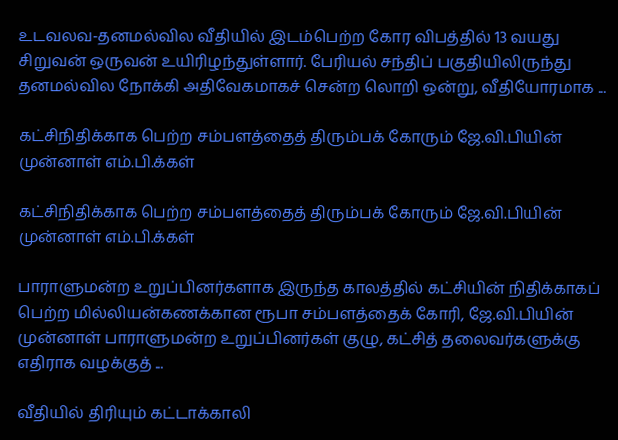உடவலவ-தனமல்வில வீதியில் இடம்பெற்ற கோர விபத்தில் 13 வயது சிறுவன் ஒருவன் உயிரிழந்துள்ளார். பேரியல் சந்திப் பகுதியிலிருந்து தனமல்வில நோக்கி அதிவேகமாகச் சென்ற லொறி ஒன்று, வீதியோரமாக ...

கட்சிநிதிக்காக பெற்ற சம்பளத்தைத் திரும்பக் கோரும் ஜே.வி.பியின் முன்னாள் எம்.பி.க்கள்

கட்சிநிதிக்காக பெற்ற சம்பளத்தைத் திரும்பக் கோரும் ஜே.வி.பியின் முன்னாள் எம்.பி.க்கள்

பாராளுமன்ற உறுப்பினர்களாக இருந்த காலத்தில் கட்சியின் நிதிக்காகப் பெற்ற மில்லியன்கணக்கான ரூபா சம்பளத்தைக் கோரி, ஜே.வி.பியின் முன்னாள் பாராளுமன்ற உறுப்பினர்கள் குழு, கட்சித் தலைவர்களுக்கு எதிராக வழக்குத் ...

வீதியில் திரியும் கட்டாக்காலி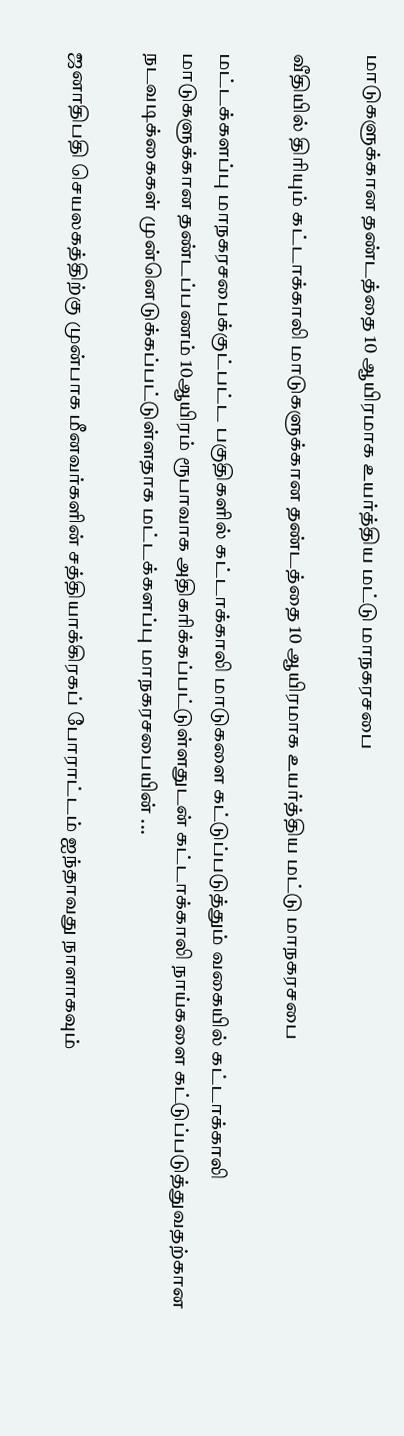மாடுகளுக்கான தண்டத்தை 10 ஆயிரமாக உயர்த்திய மட்டு மாநகரசபை

வீதியில் திரியும் கட்டாக்காலி மாடுகளுக்கான தண்டத்தை 10 ஆயிரமாக உயர்த்திய மட்டு மாநகரசபை

மட்டக்களப்பு மாநகரசபைக்குட்பட்ட பகுதிகளில் கட்டாக்காலி மாடுகளை கட்டுப்படுத்தும் வகையில் கட்டாக்காலி மாடுகளுக்கான தண்டப்பணம் 10ஆயிரம் ரூபாவாக அதிகரிக்கப்பட்டுள்ளதுடன் கட்டாக்காலி நாய்களை கட்டுப்படுத்துவதற்கான நடவடிக்கைகள் முன்னெடுக்கப்பட்டுள்ளதாக மட்டக்களப்பு மாநகரசபையின் ...

ஜனாதிபதி செயலகத்திற்கு முன்பாக மீனவர்களின் சத்தியாக்கிரகப் போராட்டம் ஐந்தாவது நாளாகவும்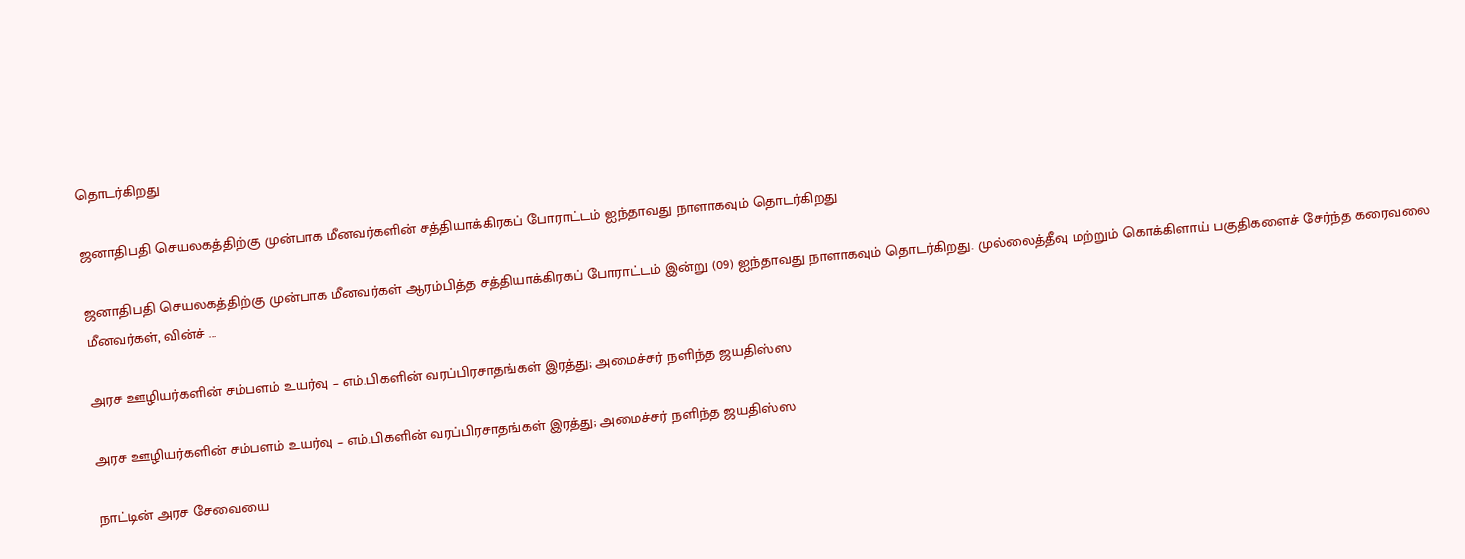தொடர்கிறது

ஜனாதிபதி செயலகத்திற்கு முன்பாக மீனவர்களின் சத்தியாக்கிரகப் போராட்டம் ஐந்தாவது நாளாகவும் தொடர்கிறது

ஜனாதிபதி செயலகத்திற்கு முன்பாக மீனவர்கள் ஆரம்பித்த சத்தியாக்கிரகப் போராட்டம் இன்று (09) ஐந்தாவது நாளாகவும் தொடர்கிறது. முல்லைத்தீவு மற்றும் கொக்கிளாய் பகுதிகளைச் சேர்ந்த கரைவலை மீனவர்கள், வின்ச் ...

அரச ஊழியர்களின் சம்பளம் உயர்வு – எம்.பிகளின் வரப்பிரசாதங்கள் இரத்து; அமைச்சர் நளிந்த ஜயதிஸ்ஸ

அரச ஊழியர்களின் சம்பளம் உயர்வு – எம்.பிகளின் வரப்பிரசாதங்கள் இரத்து; அமைச்சர் நளிந்த ஜயதிஸ்ஸ

நாட்டின் அரச சேவையை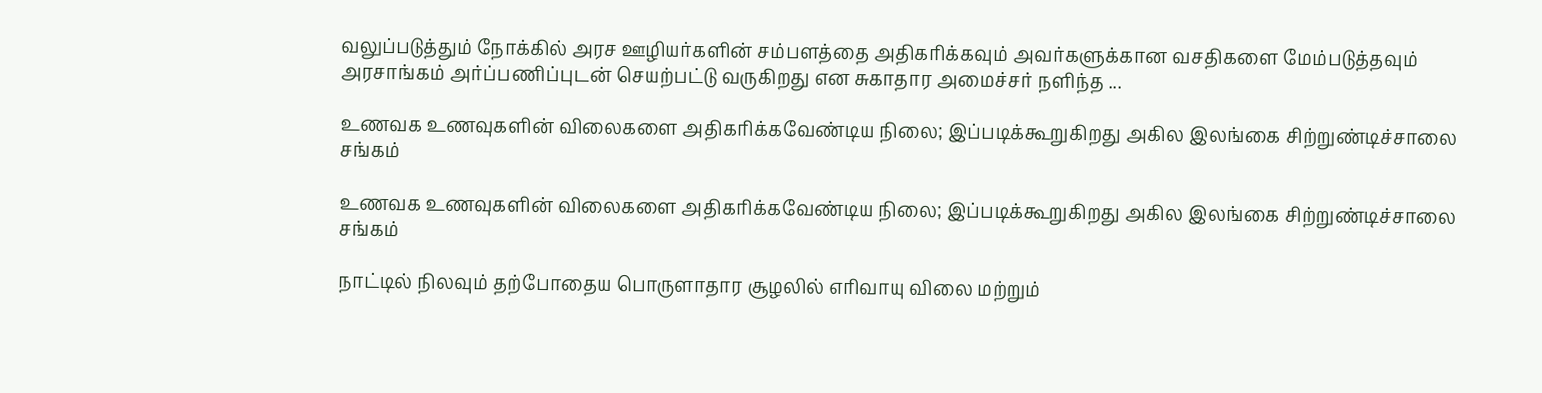வலுப்படுத்தும் நோக்கில் அரச ஊழியர்களின் சம்பளத்தை அதிகரிக்கவும் அவர்களுக்கான வசதிகளை மேம்படுத்தவும் அரசாங்கம் அர்ப்பணிப்புடன் செயற்பட்டு வருகிறது என சுகாதார அமைச்சர் நளிந்த ...

உணவக உணவுகளின் விலைகளை அதிகரிக்கவேண்டிய நிலை; இப்படிக்கூறுகிறது அகில இலங்கை சிற்றுண்டிச்சாலை சங்கம்

உணவக உணவுகளின் விலைகளை அதிகரிக்கவேண்டிய நிலை; இப்படிக்கூறுகிறது அகில இலங்கை சிற்றுண்டிச்சாலை சங்கம்

நாட்டில் நிலவும் தற்போதைய பொருளாதார சூழலில் எரிவாயு விலை மற்றும்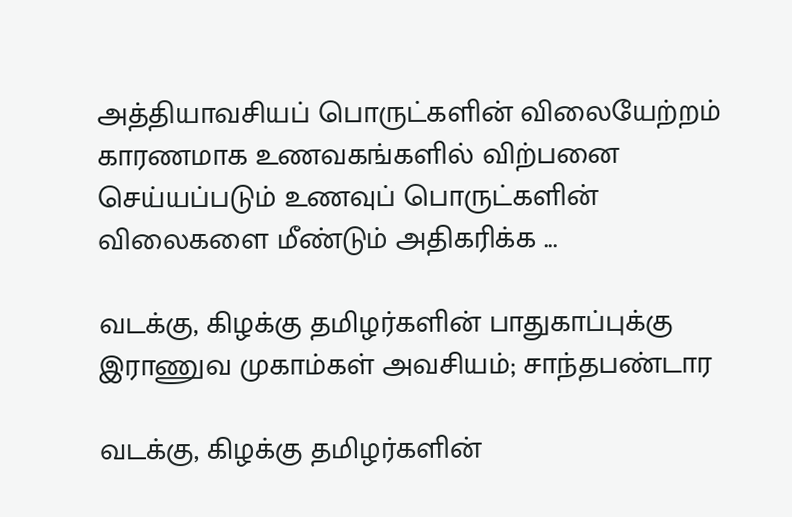அத்தியாவசியப் பொருட்களின் விலையேற்றம் காரணமாக உணவகங்களில் விற்பனை செய்யப்படும் உணவுப் பொருட்களின் விலைகளை மீண்டும் அதிகரிக்க ...

வடக்கு, கிழக்கு தமிழர்களின் பாதுகாப்புக்கு இராணுவ முகாம்கள் அவசியம்; சாந்தபண்டார

வடக்கு, கிழக்கு தமிழர்களின்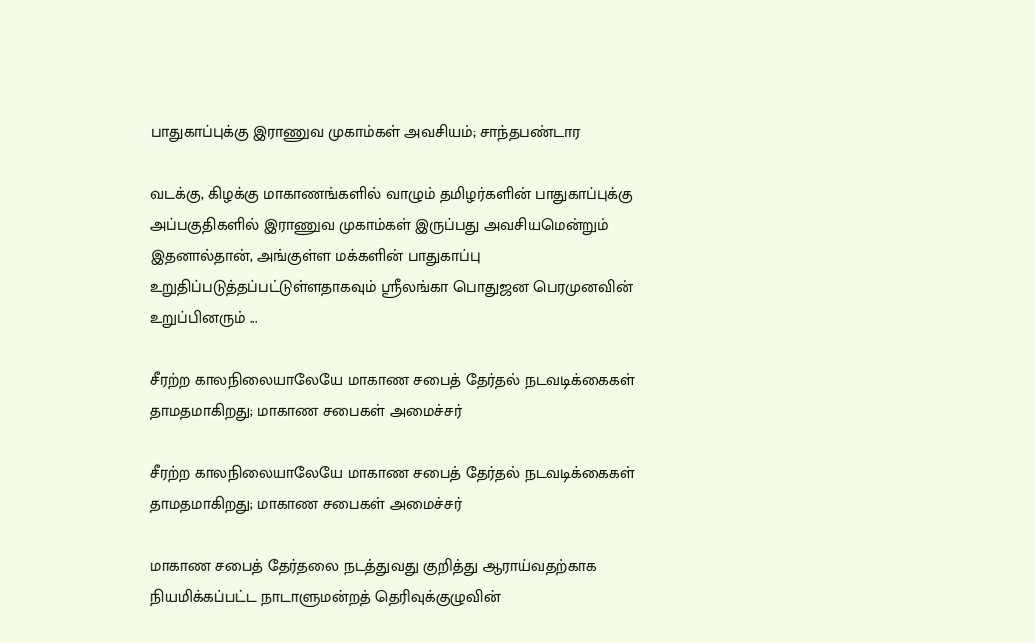பாதுகாப்புக்கு இராணுவ முகாம்கள் அவசியம்; சாந்தபண்டார

வடக்கு, கிழக்கு மாகாணங்களில் வாழும் தமிழர்களின் பாதுகாப்புக்கு அப்பகுதிகளில் இராணுவ முகாம்கள் இருப்பது அவசியமென்றும் இதனால்தான், அங்குள்ள மக்களின் பாதுகாப்பு உறுதிப்படுத்தப்பட்டுள்ளதாகவும் ஸ்ரீலங்கா பொதுஜன பெரமுனவின் உறுப்பினரும் ...

சீரற்ற காலநிலையாலேயே மாகாண சபைத் தேர்தல் நடவடிக்கைகள் தாமதமாகிறது; மாகாண சபைகள் அமைச்சர்

சீரற்ற காலநிலையாலேயே மாகாண சபைத் தேர்தல் நடவடிக்கைகள் தாமதமாகிறது; மாகாண சபைகள் அமைச்சர்

மாகாண சபைத் தேர்தலை நடத்துவது குறித்து ஆராய்வதற்காக நியமிக்கப்பட்ட நாடாளுமன்றத் தெரிவுக்குழுவின்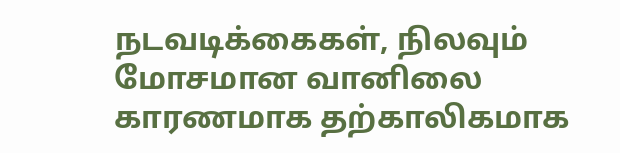நடவடிக்கைகள், நிலவும் மோசமான வானிலை காரணமாக தற்காலிகமாக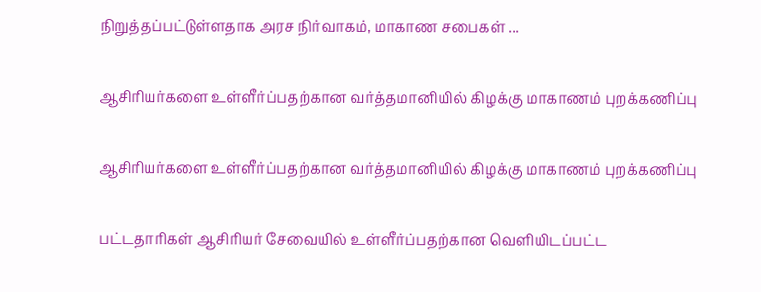நிறுத்தப்பட்டுள்ளதாக அரச நிர்வாகம், மாகாண சபைகள் ...

ஆசிரியர்களை உள்ளீர்ப்பதற்கான வர்த்தமானியில் கிழக்கு மாகாணம் புறக்கணிப்பு

ஆசிரியர்களை உள்ளீர்ப்பதற்கான வர்த்தமானியில் கிழக்கு மாகாணம் புறக்கணிப்பு

பட்டதாரிகள் ஆசிரியர் சேவையில் உள்ளீர்ப்பதற்கான வெளியிடப்பட்ட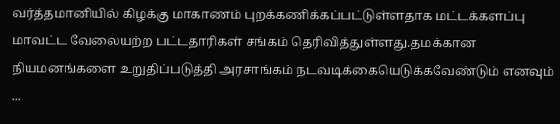வர்த்தமானியில் கிழக்கு மாகாணம் புறக்கணிக்கப்பட்டுள்ளதாக மட்டக்களப்பு மாவட்ட வேலையற்ற பட்டதாரிகள் சங்கம் தெரிவித்துள்ளது.தமக்கான நியமனங்களை உறுதிப்படுத்தி அரசாங்கம் நடவடிக்கையெடுக்கவேண்டும் எனவும் ...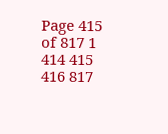Page 415 of 817 1 414 415 416 817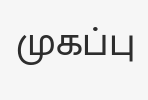முகப்பு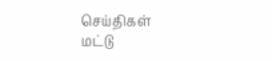செய்திகள்
மட்டு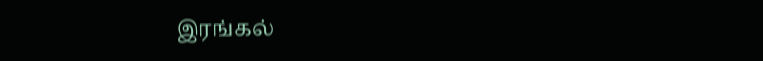இரங்கல்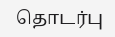தொடர்பு